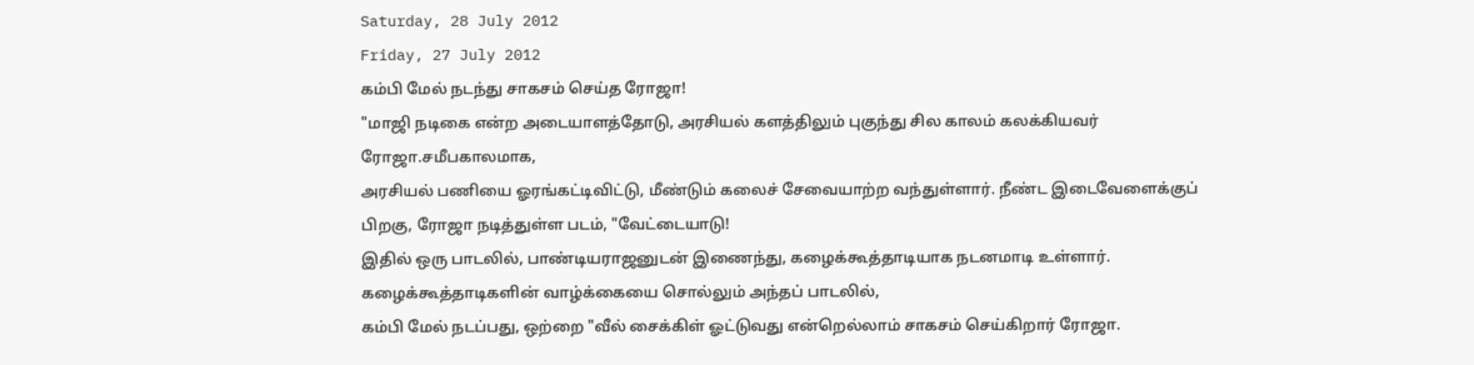Saturday, 28 July 2012
Friday, 27 July 2012
கம்பி மேல் நடந்து சாகசம் செய்த ரோஜா!
"மாஜி நடிகை என்ற அடையாளத்தோடு, அரசியல் களத்திலும் புகுந்து சில காலம் கலக்கியவர் ரோஜா.சமீபகாலமாக,
அரசியல் பணியை ஓரங்கட்டிவிட்டு, மீண்டும் கலைச் சேவையாற்ற வந்துள்ளார். நீண்ட இடைவேளைக்குப் பிறகு, ரோஜா நடித்துள்ள படம், "வேட்டையாடு!
இதில் ஒரு பாடலில், பாண்டியராஜனுடன் இணைந்து, கழைக்கூத்தாடியாக நடனமாடி உள்ளார். கழைக்கூத்தாடிகளின் வாழ்க்கையை சொல்லும் அந்தப் பாடலில்,
கம்பி மேல் நடப்பது, ஒற்றை "வீல் சைக்கிள் ஓட்டுவது என்றெல்லாம் சாகசம் செய்கிறார் ரோஜா.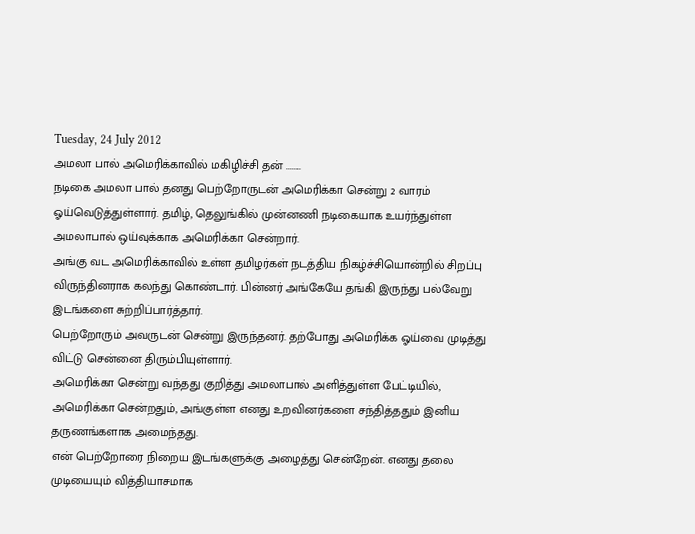Tuesday, 24 July 2012
அமலா பால் அமெரிக்காவில் மகிழிச்சி தன் ........
நடிகை அமலா பால் தனது பெற்றோருடன் அமெரிக்கா சென்று 2 வாரம் ஓய்வெடுத்துள்ளார். தமிழ், தெலுங்கில் முன்னணி நடிகையாக உயர்ந்துள்ள அமலாபால் ஒய்வுக்காக அமெரிக்கா சென்றார்.
அங்கு வட அமெரிக்காவில் உள்ள தமிழர்கள் நடத்திய நிகழ்ச்சியொன்றில் சிறப்பு விருந்தினராக கலந்து கொண்டார். பின்னர் அங்கேயே தங்கி இருந்து பல்வேறு இடங்களை சுற்றிப்பார்த்தார்.
பெற்றோரும் அவருடன் சென்று இருந்தனர். தற்போது அமெரிக்க ஓய்வை முடித்து விட்டு சென்னை திரும்பியுள்ளார்.
அமெரிக்கா சென்று வந்தது குறித்து அமலாபால் அளித்துள்ள பேட்டியில், அமெரிக்கா சென்றதும், அங்குள்ள எனது உறவினர்களை சந்தித்ததும் இனிய தருணங்களாக அமைந்தது.
என் பெற்றோரை நிறைய இடங்களுக்கு அழைத்து சென்றேன். எனது தலை முடியையும் வித்தியாசமாக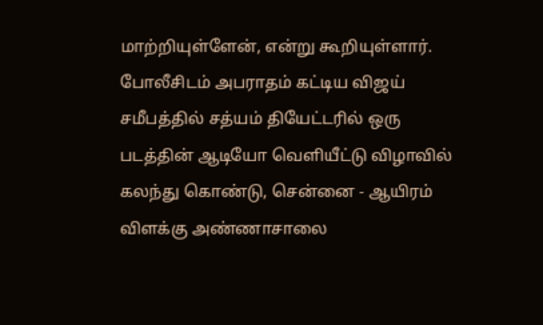மாற்றியுள்ளேன், என்று கூறியுள்ளார்.
போலீசிடம் அபராதம் கட்டிய விஜய்
சமீபத்தில் சத்யம் தியேட்டரில் ஒரு படத்தின் ஆடியோ வெளியீட்டு விழாவில் கலந்து கொண்டு, சென்னை - ஆயிரம் விளக்கு அண்ணாசாலை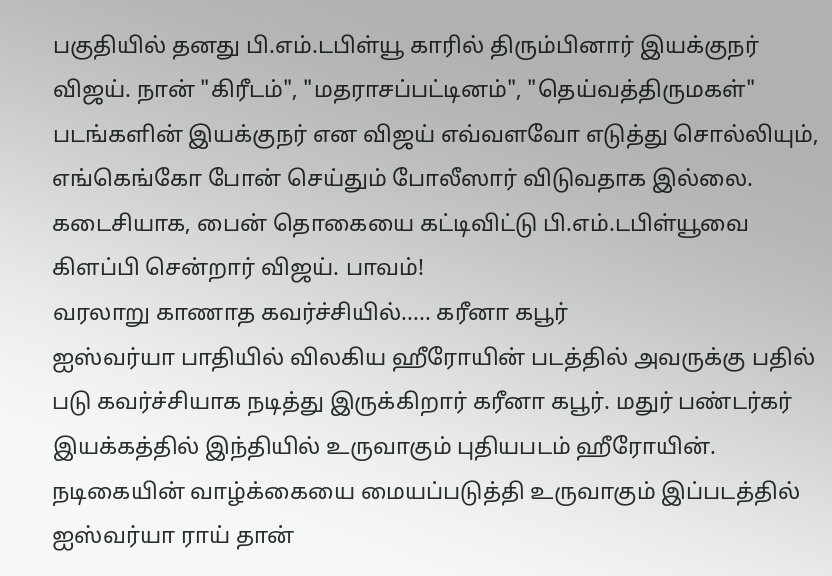பகுதியில் தனது பி.எம்.டபிள்யூ காரில் திரும்பினார் இயக்குநர் விஜய். நான் "கிரீடம்", "மதராசப்பட்டினம்", "தெய்வத்திருமகள்" படங்களின் இயக்குநர் என விஜய் எவ்வளவோ எடுத்து சொல்லியும், எங்கெங்கோ போன் செய்தும் போலீஸார் விடுவதாக இல்லை. கடைசியாக, பைன் தொகையை கட்டிவிட்டு பி.எம்.டபிள்யூவை கிளப்பி சென்றார் விஜய். பாவம்!
வரலாறு காணாத கவர்ச்சியில்..... கரீனா கபூர்
ஐஸ்வர்யா பாதியில் விலகிய ஹீரோயின் படத்தில் அவருக்கு பதில் படு கவர்ச்சியாக நடித்து இருக்கிறார் கரீனா கபூர். மதுர் பண்டர்கர் இயக்கத்தில் இந்தியில் உருவாகும் புதியபடம் ஹீரோயின்.
நடிகையின் வாழ்க்கையை மையப்படுத்தி உருவாகும் இப்படத்தில் ஐஸ்வர்யா ராய் தான்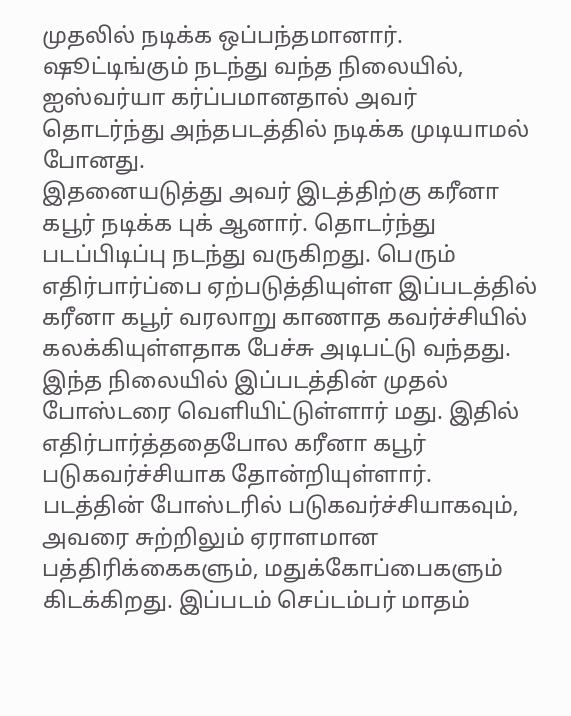முதலில் நடிக்க ஒப்பந்தமானார்.
ஷூட்டிங்கும் நடந்து வந்த நிலையில், ஐஸ்வர்யா கர்ப்பமானதால் அவர் தொடர்ந்து அந்தபடத்தில் நடிக்க முடியாமல் போனது.
இதனையடுத்து அவர் இடத்திற்கு கரீனா கபூர் நடிக்க புக் ஆனார். தொடர்ந்து படப்பிடிப்பு நடந்து வருகிறது. பெரும் எதிர்பார்ப்பை ஏற்படுத்தியுள்ள இப்படத்தில் கரீனா கபூர் வரலாறு காணாத கவர்ச்சியில் கலக்கியுள்ளதாக பேச்சு அடிபட்டு வந்தது.
இந்த நிலையில் இப்படத்தின் முதல் போஸ்டரை வெளியிட்டுள்ளார் மது. இதில் எதிர்பார்த்ததைபோல கரீனா கபூர் படுகவர்ச்சியாக தோன்றியுள்ளார்.
படத்தின் போஸ்டரில் படுகவர்ச்சியாகவும், அவரை சுற்றிலும் ஏராளமான பத்திரிக்கைகளும், மதுக்கோப்பைகளும் கிடக்கிறது. இப்படம் செப்டம்பர் மாதம்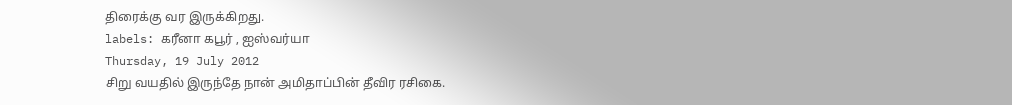திரைக்கு வர இருக்கிறது.
labels: கரீனா கபூர் , ஐஸ்வர்யா
Thursday, 19 July 2012
சிறு வயதில் இருந்தே நான் அமிதாப்பின் தீவிர ரசிகை.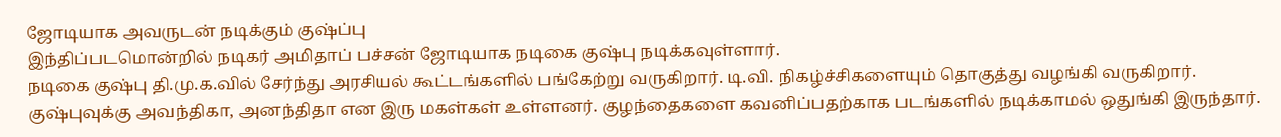ஜோடியாக அவருடன் நடிக்கும் குஷ்ப்பு
இந்திப்படமொன்றில் நடிகர் அமிதாப் பச்சன் ஜோடியாக நடிகை குஷ்பு நடிக்கவுள்ளார்.
நடிகை குஷ்பு தி.மு.க.வில் சேர்ந்து அரசியல் கூட்டங்களில் பங்கேற்று வருகிறார். டி.வி. நிகழ்ச்சிகளையும் தொகுத்து வழங்கி வருகிறார்.
குஷ்புவுக்கு அவந்திகா, அனந்திதா என இரு மகள்கள் உள்ளனர். குழந்தைகளை கவனிப்பதற்காக படங்களில் நடிக்காமல் ஒதுங்கி இருந்தார்.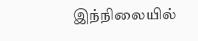இந்நிலையில்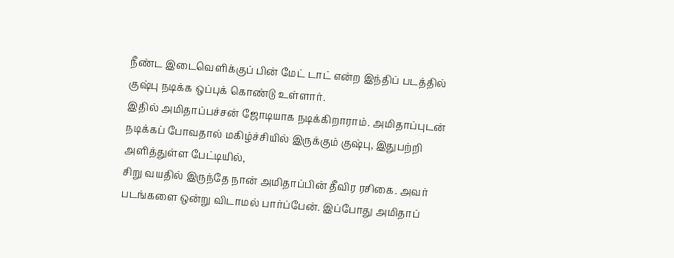நீண்ட இடைவெளிக்குப் பின் மேட் டாட் என்ற இந்திப் படத்தில் குஷ்பு நடிக்க ஒப்புக் கொண்டு உள்ளார்.
இதில் அமிதாப்பச்சன் ஜோடியாக நடிக்கிறாராம். அமிதாப்புடன் நடிக்கப் போவதால் மகிழ்ச்சியில் இருக்கும் குஷ்பு, இதுபற்றி அளித்துள்ள பேட்டியில்,
சிறு வயதில் இருந்தே நான் அமிதாப்பின் தீவிர ரசிகை. அவர் படங்களை ஒன்று விடாமல் பார்ப்பேன். இப்போது அமிதாப்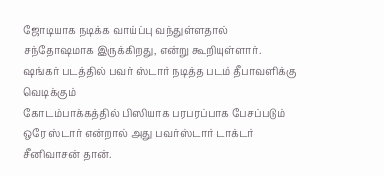ஜோடியாக நடிக்க வாய்ப்பு வந்துள்ளதால் சந்தோஷமாக இருக்கிறது, என்று கூறியுள்ளார்.
ஷங்கர் படத்தில் பவர் ஸ்டார் நடித்த படம் தீபாவளிக்கு வெடிக்கும்
கோடம்பாக்கத்தில் பிஸியாக பரபரப்பாக பேசப்படும் ஒரே ஸ்டார் என்றால் அது பவர்ஸ்டார் டாக்டர் சீனிவாசன் தான்.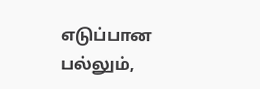எடுப்பான பல்லும்,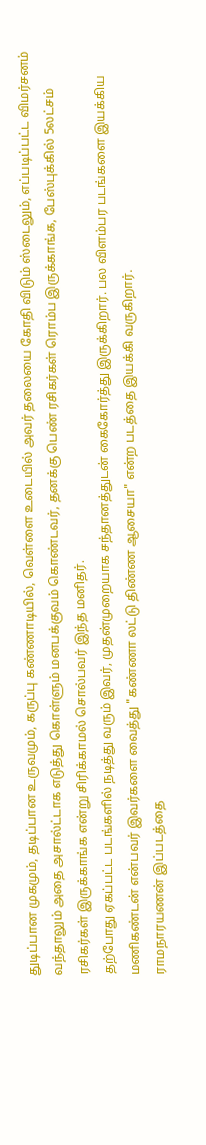துடிப்பான முகமும், தடிப்பான உருவமும், கருப்பு கண்ணாடியில், வெள்ளை உடையில் அவர் தலையை கோதி விடும் ஸ்டைலும், எப்படிப்பட்ட விமர்சனம் வந்தாலும் அதை அசால்ட்டாக எடுத்து கொள்ளும் மனபக்குவம் கொண்டவர், தனக்கு பெண் ரசிகர்கள் ரொம்ப இருக்காங்க, பேஸ்புக்கில் 5லட்சம் ரசிகர்கள் இருக்காங்க என்று சிரிக்காமல் சொல்பவர் இந்த மனிதர்.
தற்போது ஏகப்பட்ட படங்களில் நடித்து வரும் இவர், முதன்முறையாக சந்தானத்துடன் கைகோர்த்து இருக்கிறார். பல விளம்பர படங்களை இயக்கிய மணிகண்டன் என்பவர் இவர்களை வைத்து "கண்ணா லட்டு திண்ண ஆசையா" என்ற படத்தை இயக்கி வருகிறார்.
ராமநாரயணன் இப்படத்தை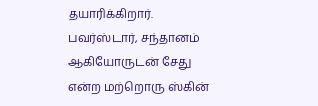தயாரிக்கிறார். பவர்ஸ்டார், சந்தானம் ஆகியோருடன் சேது என்ற மற்றொரு ஸ்கின்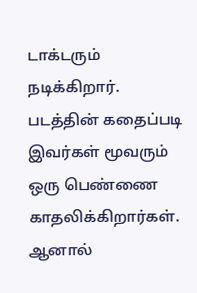டாக்டரும் நடிக்கிறார். படத்தின் கதைப்படி இவர்கள் மூவரும் ஒரு பெண்ணை காதலிக்கிறார்கள்.
ஆனால்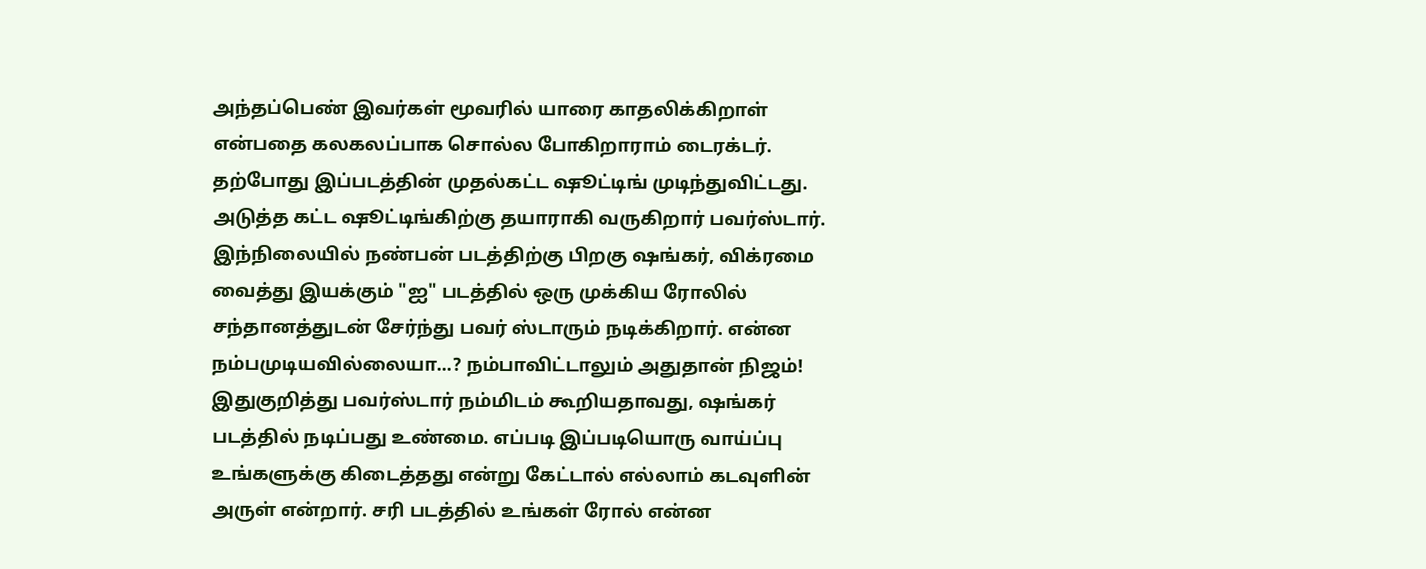அந்தப்பெண் இவர்கள் மூவரில் யாரை காதலிக்கிறாள் என்பதை கலகலப்பாக சொல்ல போகிறாராம் டைரக்டர். தற்போது இப்படத்தின் முதல்கட்ட ஷூட்டிங் முடிந்துவிட்டது. அடுத்த கட்ட ஷூட்டிங்கிற்கு தயாராகி வருகிறார் பவர்ஸ்டார்.
இந்நிலையில் நண்பன் படத்திற்கு பிறகு ஷங்கர், விக்ரமை வைத்து இயக்கும் "ஐ" படத்தில் ஒரு முக்கிய ரோலில் சந்தானத்துடன் சேர்ந்து பவர் ஸ்டாரும் நடிக்கிறார். என்ன நம்பமுடியவில்லையா...? நம்பாவிட்டாலும் அதுதான் நிஜம்!
இதுகுறித்து பவர்ஸ்டார் நம்மிடம் கூறியதாவது, ஷங்கர் படத்தில் நடிப்பது உண்மை. எப்படி இப்படியொரு வாய்ப்பு உங்களுக்கு கிடைத்தது என்று கேட்டால் எல்லாம் கடவுளின் அருள் என்றார். சரி படத்தில் உங்கள் ரோல் என்ன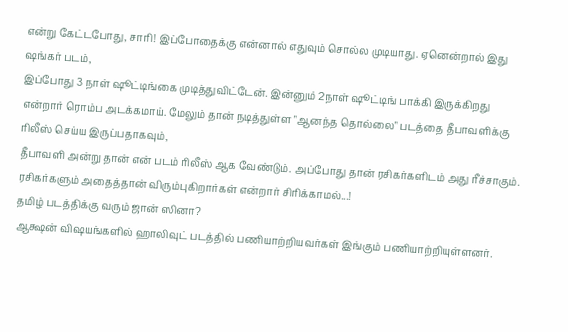என்று கேட்டபோது, சாரி! இப்போதைக்கு என்னால் எதுவும் சொல்ல முடியாது. ஏனென்றால் இது ஷங்கர் படம்,
இப்போது 3 நாள் ஷூட்டிங்கை முடித்துவிட்டேன். இன்னும் 2நாள் ஷூட்டிங் பாக்கி இருக்கிறது என்றார் ரொம்ப அடக்கமாய். மேலும் தான் நடித்துள்ள "ஆனந்த தொல்லை" படத்தை தீபாவளிக்கு ரிலீஸ் செய்ய இருப்பதாகவும்,
தீபாவளி அன்று தான் என் படம் ரிலீஸ் ஆக வேண்டும். அப்போது தான் ரசிகர்களிடம் அது ரீச்சாகும். ரசிகர்களும் அதைத்தான் விரும்புகிறார்கள் என்றார் சிரிக்காமல்...!
தமிழ் படத்திக்கு வரும் ஜான் ஸினா?
ஆக்ஷன் விஷயங்களில் ஹாலிவுட் படத்தில் பணியாற்றியவர்கள் இங்கும் பணியாற்றியுள்ளனர்.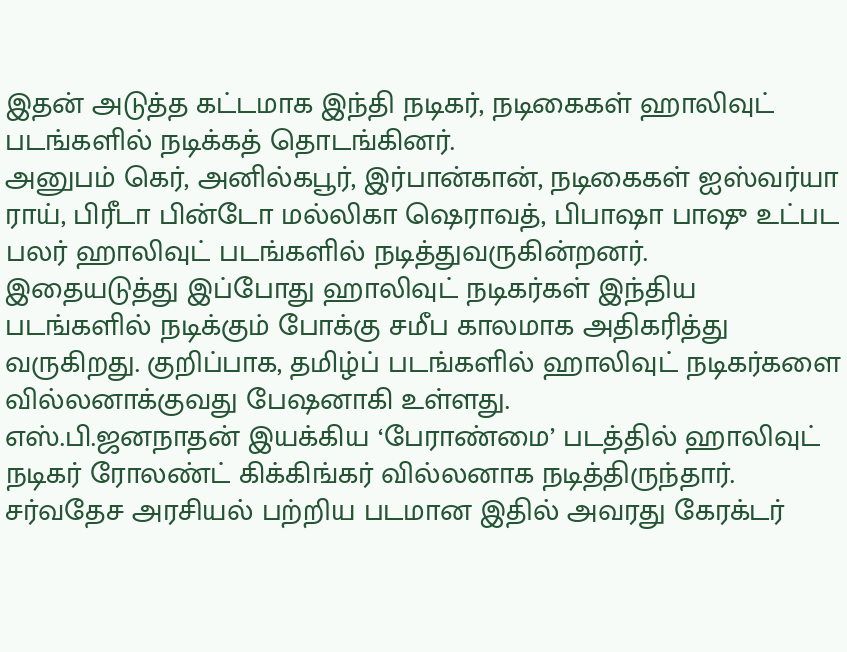இதன் அடுத்த கட்டமாக இந்தி நடிகர், நடிகைகள் ஹாலிவுட் படங்களில் நடிக்கத் தொடங்கினர்.
அனுபம் கெர், அனில்கபூர், இர்பான்கான், நடிகைகள் ஐஸ்வர்யா ராய், பிரீடா பின்டோ மல்லிகா ஷெராவத், பிபாஷா பாஷு உட்பட பலர் ஹாலிவுட் படங்களில் நடித்துவருகின்றனர்.
இதையடுத்து இப்போது ஹாலிவுட் நடிகர்கள் இந்திய படங்களில் நடிக்கும் போக்கு சமீப காலமாக அதிகரித்து வருகிறது. குறிப்பாக, தமிழ்ப் படங்களில் ஹாலிவுட் நடிகர்களை வில்லனாக்குவது பேஷனாகி உள்ளது.
எஸ்.பி.ஜனநாதன் இயக்கிய ‘பேராண்மை’ படத்தில் ஹாலிவுட் நடிகர் ரோலண்ட் கிக்கிங்கர் வில்லனாக நடித்திருந்தார். சர்வதேச அரசியல் பற்றிய படமான இதில் அவரது கேரக்டர்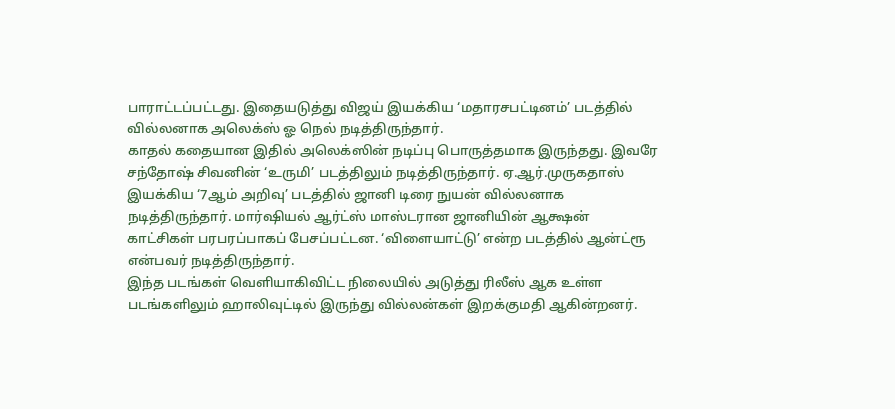பாராட்டப்பட்டது. இதையடுத்து விஜய் இயக்கிய ‘மதாரசபட்டினம்’ படத்தில் வில்லனாக அலெக்ஸ் ஓ நெல் நடித்திருந்தார்.
காதல் கதையான இதில் அலெக்ஸின் நடிப்பு பொருத்தமாக இருந்தது. இவரே சந்தோஷ் சிவனின் ‘உருமி’ படத்திலும் நடித்திருந்தார். ஏ.ஆர்.முருகதாஸ் இயக்கிய ‘7ஆம் அறிவு’ படத்தில் ஜானி டிரை நுயன் வில்லனாக நடித்திருந்தார். மார்ஷியல் ஆர்ட்ஸ் மாஸ்டரான ஜானியின் ஆக்ஷன் காட்சிகள் பரபரப்பாகப் பேசப்பட்டன. ‘விளையாட்டு’ என்ற படத்தில் ஆன்ட்ரூ என்பவர் நடித்திருந்தார்.
இந்த படங்கள் வெளியாகிவிட்ட நிலையில் அடுத்து ரிலீஸ் ஆக உள்ள படங்களிலும் ஹாலிவுட்டில் இருந்து வில்லன்கள் இறக்குமதி ஆகின்றனர்.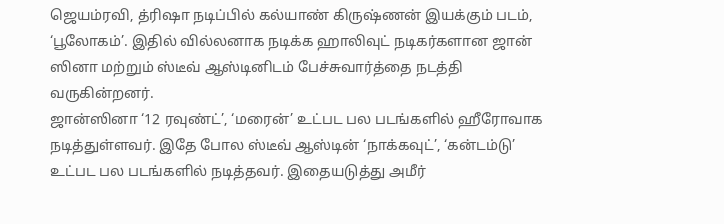ஜெயம்ரவி, த்ரிஷா நடிப்பில் கல்யாண் கிருஷ்ணன் இயக்கும் படம், ‘பூலோகம்’. இதில் வில்லனாக நடிக்க ஹாலிவுட் நடிகர்களான ஜான் ஸினா மற்றும் ஸ்டீவ் ஆஸ்டினிடம் பேச்சுவார்த்தை நடத்தி வருகின்றனர்.
ஜான்ஸினா ‘12 ரவுண்ட்’, ‘மரைன்’ உட்பட பல படங்களில் ஹீரோவாக நடித்துள்ளவர். இதே போல ஸ்டீவ் ஆஸ்டின் ‘நாக்கவுட்’, ‘கன்டம்டு’ உட்பட பல படங்களில் நடித்தவர். இதையடுத்து அமீர்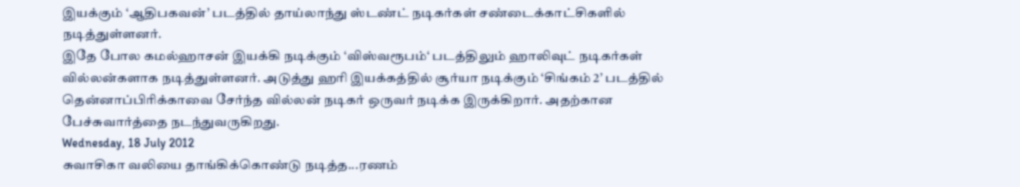இயக்கும் ‘ஆதிபகவன்’ படத்தில் தாய்லாந்து ஸ்டண்ட் நடிகர்கள் சண்டைக்காட்சிகளில் நடித்துள்ளனர்.
இதே போல கமல்ஹாசன் இயக்கி நடிக்கும் ‘விஸ்வரூபம்‘ படத்திலும் ஹாலிவுட் நடிகர்கள் வில்லன்களாக நடித்துள்ளனர். அடுத்து ஹரி இயக்கத்தில் சூர்யா நடிக்கும் ‘சிங்கம் 2’ படத்தில் தென்னாப்பிரிக்காவை சேர்ந்த வில்லன் நடிகர் ஒருவர் நடிக்க இருக்கிறார். அதற்கான பேச்சுவார்த்தை நடந்துவருகிறது.
Wednesday, 18 July 2012
சுவாசிகா வலியை தாங்கிக்கொண்டு நடித்த...ரணம்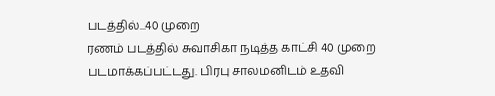படத்தில்...40 முறை
ரணம் படத்தில் சுவாசிகா நடித்த காட்சி 40 முறை படமாக்கப்பட்டது. பிரபு சாலமனிடம் உதவி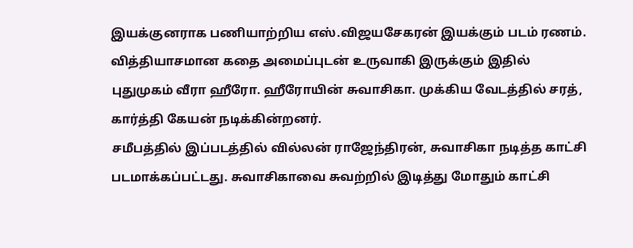இயக்குனராக பணியாற்றிய எஸ்.விஜயசேகரன் இயக்கும் படம் ரணம்.
வித்தியாசமான கதை அமைப்புடன் உருவாகி இருக்கும் இதில் புதுமுகம் வீரா ஹீரோ. ஹீரோயின் சுவாசிகா. முக்கிய வேடத்தில் சரத், கார்த்தி கேயன் நடிக்கின்றனர்.
சமீபத்தில் இப்படத்தில் வில்லன் ராஜேந்திரன், சுவாசிகா நடித்த காட்சி படமாக்கப்பட்டது. சுவாசிகாவை சுவற்றில் இடித்து மோதும் காட்சி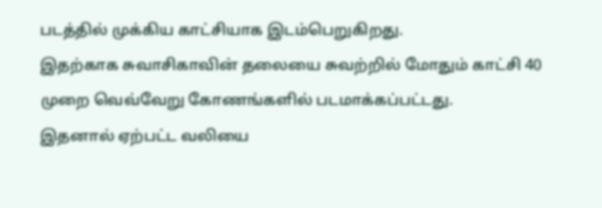படத்தில் முக்கிய காட்சியாக இடம்பெறுகிறது.
இதற்காக சுவாசிகாவின் தலையை சுவற்றில் மோதும் காட்சி 40 முறை வெவ்வேறு கோணங்களில் படமாக்கப்பட்டது.
இதனால் ஏற்பட்ட வலியை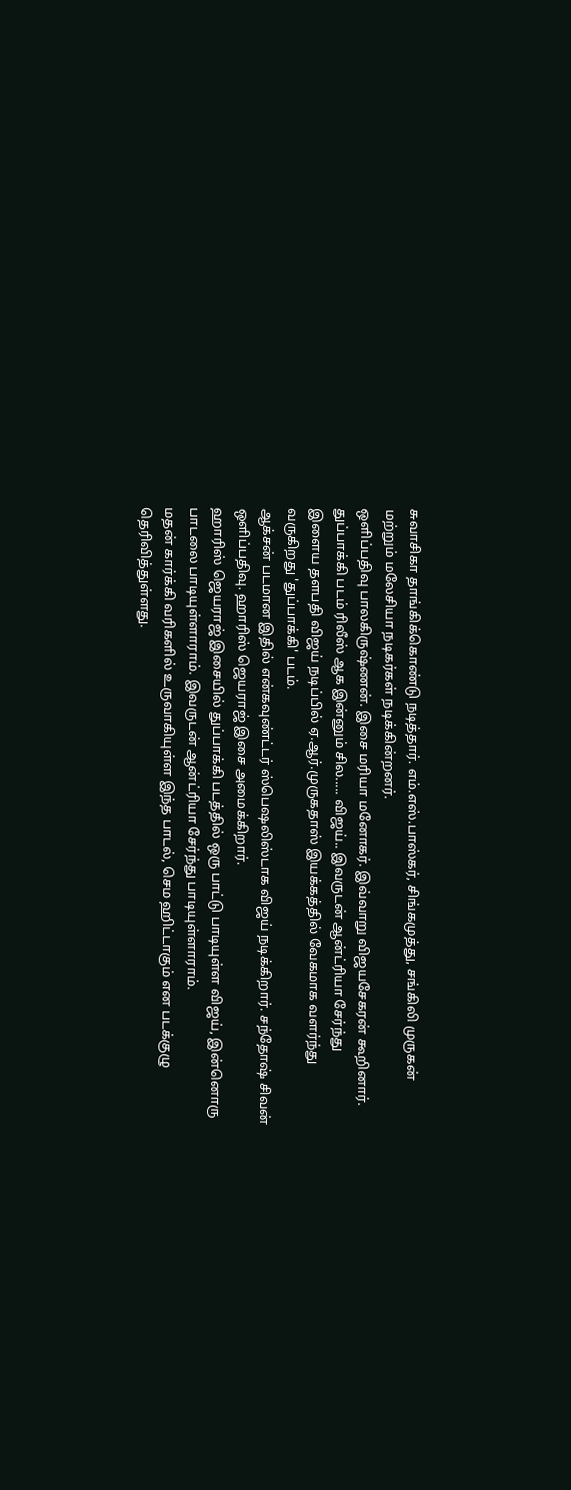சுவாசிகா தாங்கிக்கொண்டு நடித்தார். எம்.எஸ்.பாஸ்கர், சிங்கமுத்து, சங்கிலி முருகன் மற்றும் மலேசியா நடிகர்கள் நடிக்கின்றனர்.
ஒளிப்பதிவு பாலகிருஷ்ணன். இசை மரியா மனோகர். இவ்வாறு விஜயசேகரன் கூறினார்.
துப்பாக்கி படம் ரிலீஸ் ஆக இன்னும் சில..... விஜய்.. இவருடன் ஆன்ட்ரியா சேர்ந்து
இளைய தளபதி விஜய் நடிப்பில் ஏ.ஆர்.முருகதாஸ் இயக்கத்தில் வேகமாக வளர்ந்து வருகிறது 'துப்பாக்கி' படம்.
ஆக்சன் படமான இதில் என்கவுண்ட்டர் ஸ்பெஷலிஸ்டாக விஜய் நடிக்கிறார். சந்தோஷ் சிவன் ஒளிப்பதிவு. ஹாரிஸ் ஜெயராஜ் இசை அமைக்கிறார்.
ஹாரிஸ் ஜெயராஜ் இசையில் துப்பாக்கி படத்தில் ஒரு பாட்டு பாடியுள்ள விஜய், இன்னொரு பாடலை பாடியுள்ளாராம். இவருடன் ஆன்ட்ரியா சேர்ந்து பாடியுள்ளாராம்.
மதன் கார்க்கி வரிகளில் உருவாகியுள்ள இந்த பாடல், செம ஹிட்டாகும் என படக்குழு தெரிவித்துள்ளது.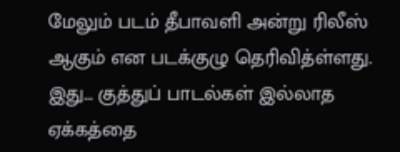மேலும் படம் தீபாவளி அன்று ரிலீஸ் ஆகும் என படக்குழு தெரிவித்ள்ளது.
இது... குத்துப் பாடல்கள் இல்லாத ஏக்கத்தை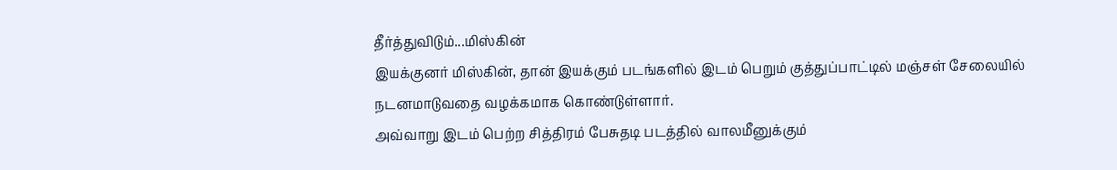தீர்த்துவிடும்...மிஸ்கின்
இயக்குனர் மிஸ்கின், தான் இயக்கும் படங்களில் இடம் பெறும் குத்துப்பாட்டில் மஞ்சள் சேலையில் நடனமாடுவதை வழக்கமாக கொண்டுள்ளார்.
அவ்வாறு இடம் பெற்ற சித்திரம் பேசுதடி படத்தில் வாலமீனுக்கும்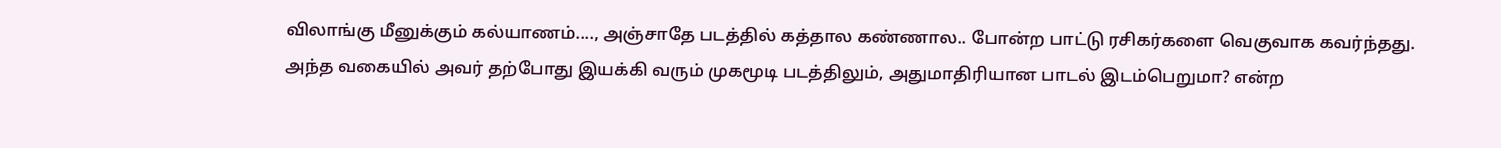விலாங்கு மீனுக்கும் கல்யாணம்...., அஞ்சாதே படத்தில் கத்தால கண்ணால.. போன்ற பாட்டு ரசிகர்களை வெகுவாக கவர்ந்தது.
அந்த வகையில் அவர் தற்போது இயக்கி வரும் முகமூடி படத்திலும், அதுமாதிரியான பாடல் இடம்பெறுமா? என்ற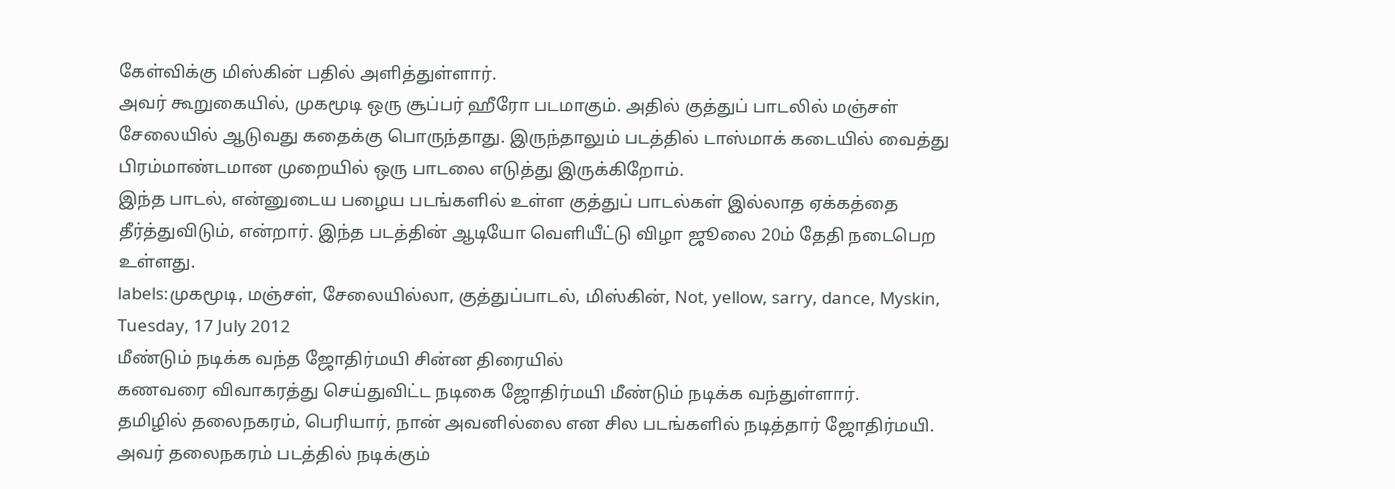கேள்விக்கு மிஸ்கின் பதில் அளித்துள்ளார்.
அவர் கூறுகையில், முகமூடி ஒரு சூப்பர் ஹீரோ படமாகும். அதில் குத்துப் பாடலில் மஞ்சள் சேலையில் ஆடுவது கதைக்கு பொருந்தாது. இருந்தாலும் படத்தில் டாஸ்மாக் கடையில் வைத்து பிரம்மாண்டமான முறையில் ஒரு பாடலை எடுத்து இருக்கிறோம்.
இந்த பாடல், என்னுடைய பழைய படங்களில் உள்ள குத்துப் பாடல்கள் இல்லாத ஏக்கத்தை தீர்த்துவிடும், என்றார். இந்த படத்தின் ஆடியோ வெளியீட்டு விழா ஜூலை 20ம் தேதி நடைபெற உள்ளது.
labels:முகமூடி, மஞ்சள், சேலையில்லா, குத்துப்பாடல், மிஸ்கின், Not, yellow, sarry, dance, Myskin,
Tuesday, 17 July 2012
மீண்டும் நடிக்க வந்த ஜோதிர்மயி சின்ன திரையில்
கணவரை விவாகரத்து செய்துவிட்ட நடிகை ஜோதிர்மயி மீண்டும் நடிக்க வந்துள்ளார்.
தமிழில் தலைநகரம், பெரியார், நான் அவனில்லை என சில படங்களில் நடித்தார் ஜோதிர்மயி. அவர் தலைநகரம் படத்தில் நடிக்கும்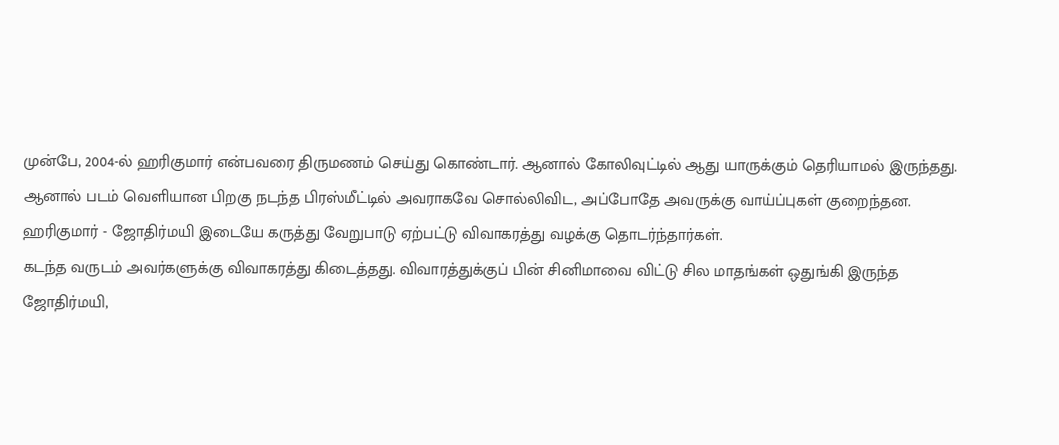முன்பே, 2004-ல் ஹரிகுமார் என்பவரை திருமணம் செய்து கொண்டார். ஆனால் கோலிவுட்டில் ஆது யாருக்கும் தெரியாமல் இருந்தது.
ஆனால் படம் வெளியான பிறகு நடந்த பிரஸ்மீட்டில் அவராகவே சொல்லிவிட, அப்போதே அவருக்கு வாய்ப்புகள் குறைந்தன.
ஹரிகுமார் - ஜோதிர்மயி இடையே கருத்து வேறுபாடு ஏற்பட்டு விவாகரத்து வழக்கு தொடர்ந்தார்கள்.
கடந்த வருடம் அவர்களுக்கு விவாகரத்து கிடைத்தது. விவாரத்துக்குப் பின் சினிமாவை விட்டு சில மாதங்கள் ஒதுங்கி இருந்த ஜோதிர்மயி,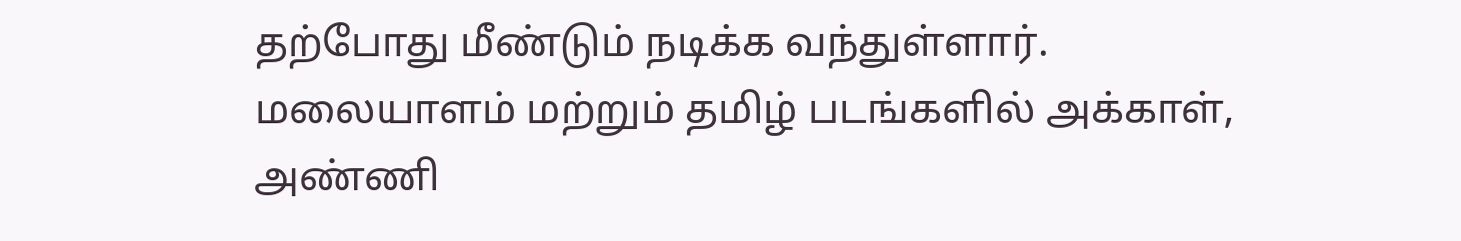தற்போது மீண்டும் நடிக்க வந்துள்ளார்.
மலையாளம் மற்றும் தமிழ் படங்களில் அக்காள், அண்ணி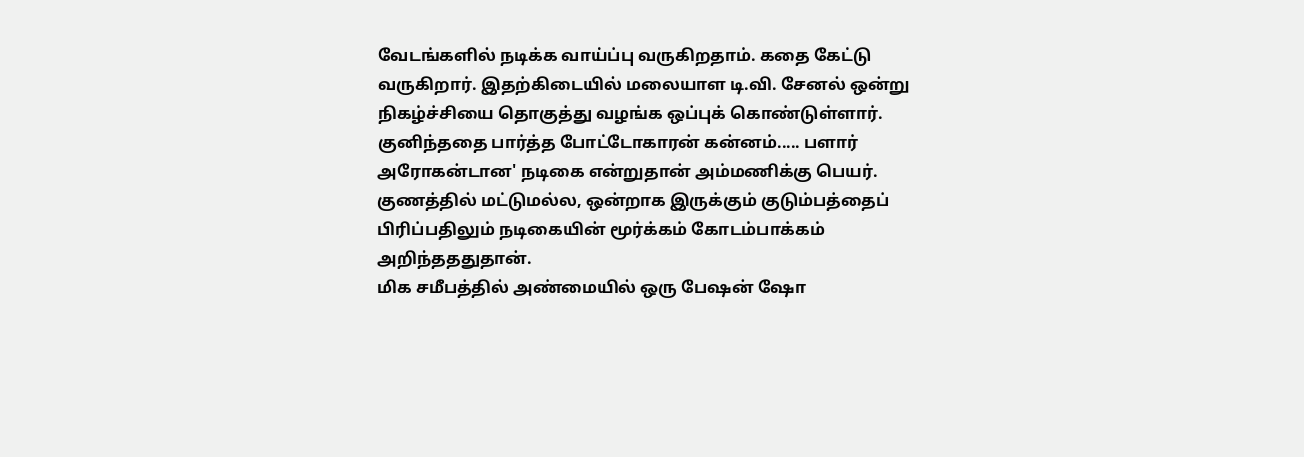வேடங்களில் நடிக்க வாய்ப்பு வருகிறதாம். கதை கேட்டு வருகிறார். இதற்கிடையில் மலையாள டி.வி. சேனல் ஒன்று நிகழ்ச்சியை தொகுத்து வழங்க ஒப்புக் கொண்டுள்ளார்.
குனிந்ததை பார்த்த போட்டோகாரன் கன்னம்..... பளார்
அரோகன்டான' நடிகை என்றுதான் அம்மணிக்கு பெயர். குணத்தில் மட்டுமல்ல, ஒன்றாக இருக்கும் குடும்பத்தைப் பிரிப்பதிலும் நடிகையின் மூர்க்கம் கோடம்பாக்கம் அறிந்தததுதான்.
மிக சமீபத்தில் அண்மையில் ஒரு பேஷன் ஷோ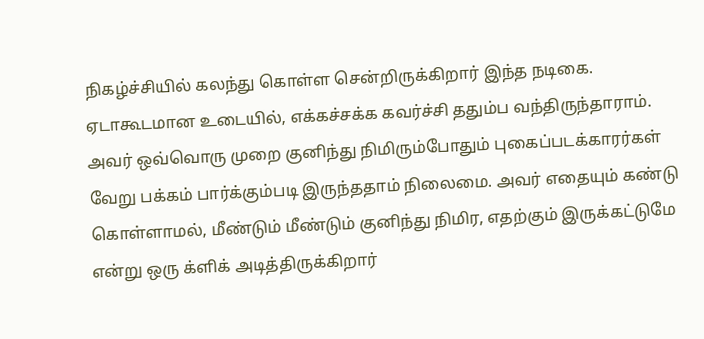நிகழ்ச்சியில் கலந்து கொள்ள சென்றிருக்கிறார் இந்த நடிகை. ஏடாகூடமான உடையில், எக்கச்சக்க கவர்ச்சி ததும்ப வந்திருந்தாராம்.
அவர் ஒவ்வொரு முறை குனிந்து நிமிரும்போதும் புகைப்படக்காரர்கள் வேறு பக்கம் பார்க்கும்படி இருந்ததாம் நிலைமை. அவர் எதையும் கண்டு கொள்ளாமல், மீண்டும் மீண்டும் குனிந்து நிமிர, எதற்கும் இருக்கட்டுமே என்று ஒரு க்ளிக் அடித்திருக்கிறார்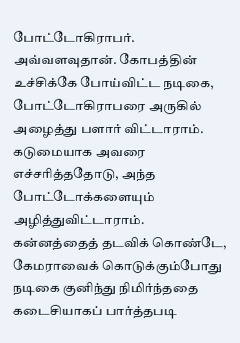போட்டோகிராபர்.
அவ்வளவுதான். கோபத்தின் உச்சிக்கே போய்விட்ட நடிகை, போட்டோகிராபரை அருகில் அழைத்து பளார் விட்டாராம். கடுமையாக அவரை எச்சரித்ததோடு, அந்த போட்டோக்களையும் அழித்துவிட்டாராம்.
கன்னத்தைத் தடவிக் கொண்டே, கேமராவைக் கொடுக்கும்போது நடிகை குனிந்து நிமிர்ந்ததை கடைசியாகப் பார்த்தபடி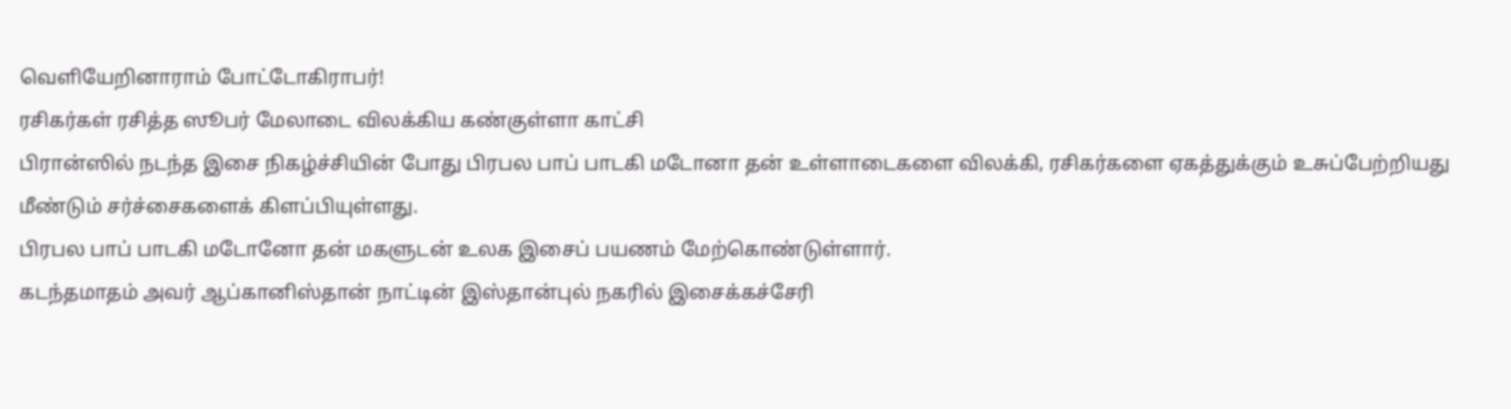வெளியேறினாராம் போட்டோகிராபர்!
ரசிகர்கள் ரசித்த ஸூபர் மேலாடை விலக்கிய கண்குள்ளா காட்சி
பிரான்ஸில் நடந்த இசை நிகழ்ச்சியின் போது பிரபல பாப் பாடகி மடோனா தன் உள்ளாடைகளை விலக்கி, ரசிகர்களை ஏகத்துக்கும் உசுப்பேற்றியது மீண்டும் சர்ச்சைகளைக் கிளப்பியுள்ளது.
பிரபல பாப் பாடகி மடோனோ தன் மகளுடன் உலக இசைப் பயணம் மேற்கொண்டுள்ளார்.
கடந்தமாதம் அவர் ஆப்கானிஸ்தான் நாட்டின் இஸ்தான்புல் நகரில் இசைக்கச்சேரி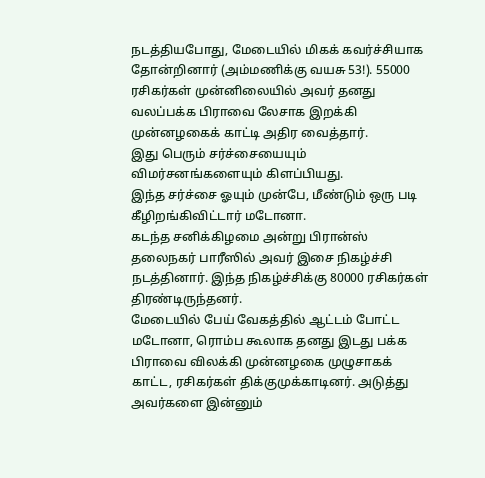நடத்தியபோது, மேடையில் மிகக் கவர்ச்சியாக தோன்றினார் (அம்மணிக்கு வயசு 53!). 55000 ரசிகர்கள் முன்னிலையில் அவர் தனது வலப்பக்க பிராவை லேசாக இறக்கி முன்னழகைக் காட்டி அதிர வைத்தார்.
இது பெரும் சர்ச்சையையும் விமர்சனங்களையும் கிளப்பியது.
இந்த சர்ச்சை ஓயும் முன்பே, மீண்டும் ஒரு படி கீழிறங்கிவிட்டார் மடோனா.
கடந்த சனிக்கிழமை அன்று பிரான்ஸ் தலைநகர் பாரீஸில் அவர் இசை நிகழ்ச்சி நடத்தினார். இந்த நிகழ்ச்சிக்கு 80000 ரசிகர்கள் திரண்டிருந்தனர்.
மேடையில் பேய் வேகத்தில் ஆட்டம் போட்ட மடோனா, ரொம்ப கூலாக தனது இடது பக்க பிராவை விலக்கி முன்னழகை முழுசாகக் காட்ட, ரசிகர்கள் திக்குமுக்காடினர். அடுத்து அவர்களை இன்னும்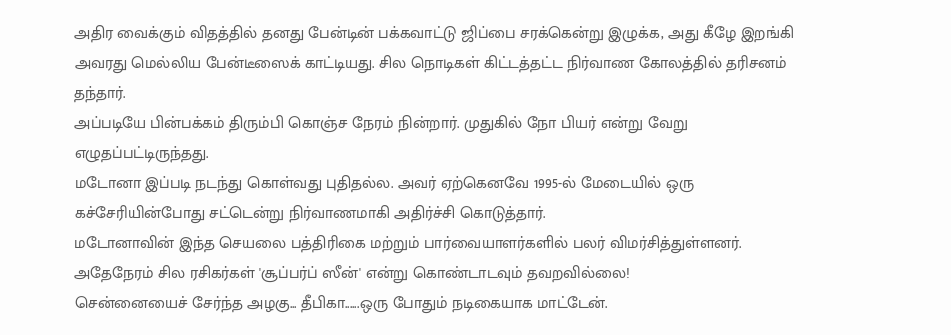அதிர வைக்கும் விதத்தில் தனது பேன்டின் பக்கவாட்டு ஜிப்பை சரக்கென்று இழுக்க, அது கீழே இறங்கி அவரது மெல்லிய பேன்டீஸைக் காட்டியது. சில நொடிகள் கிட்டத்தட்ட நிர்வாண கோலத்தில் தரிசனம் தந்தார்.
அப்படியே பின்பக்கம் திரும்பி கொஞ்ச நேரம் நின்றார். முதுகில் நோ பியர் என்று வேறு எழுதப்பட்டிருந்தது.
மடோனா இப்படி நடந்து கொள்வது புதிதல்ல. அவர் ஏற்கெனவே 1995-ல் மேடையில் ஒரு கச்சேரியின்போது சட்டென்று நிர்வாணமாகி அதிர்ச்சி கொடுத்தார்.
மடோனாவின் இந்த செயலை பத்திரிகை மற்றும் பார்வையாளர்களில் பலர் விமர்சித்துள்ளனர்.
அதேநேரம் சில ரசிகர்கள் 'சூப்பர்ப் ஸீன்' என்று கொண்டாடவும் தவறவில்லை!
சென்னையைச் சேர்ந்த அழகு... தீபிகா......ஒரு போதும் நடிகையாக மாட்டேன்.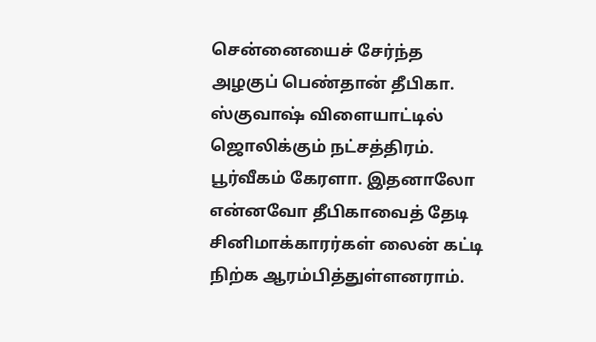சென்னையைச் சேர்ந்த அழகுப் பெண்தான் தீபிகா. ஸ்குவாஷ் விளையாட்டில் ஜொலிக்கும் நட்சத்திரம். பூர்வீகம் கேரளா. இதனாலோ என்னவோ தீபிகாவைத் தேடி சினிமாக்காரர்கள் லைன் கட்டி நிற்க ஆரம்பித்துள்ளனராம்.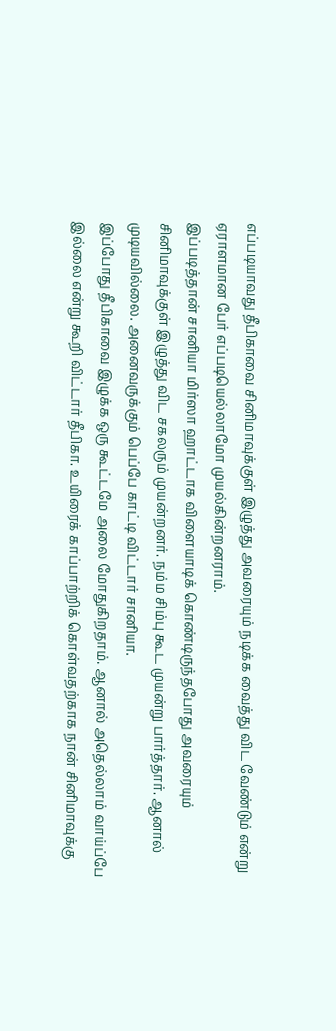எப்படியாவது தீபிகாவை சினிமாவுக்குள் இழுத்து அவரையும் நடிக்க வைத்து விட வேண்டும் என்று ஏராளமான பேர் எப்படியெல்லாமோ முயல்கின்றனராம்.
இப்படித்தான் சானியா மிர்ஸா ஹாட்டாக விளையாடிக் கொண்டிருந்தபோது அவரையும் சினிமாவுக்குள் இழுத்து விட சகலரும் முயன்றனர். நம்ம சிம்பு கூட முயன்று பார்த்தார். ஆனால் முடியவில்லை. அனைவருக்கும் பெப்பே காட்டி விட்டார் சானியா.
இப்போது தீபிகாவை இழுக்க ஒரு கூட்டமே அலை மோதுகிறதாம். ஆனால் அதெல்லாம் வாய்ப்பே இல்லை என்று கூறி விட்டார் தீபிகா. உயிரைக் காப்பாற்றிக் கொள்வதற்காக நான் சினிமாவுக்கு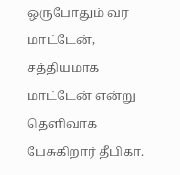ஒருபோதும் வர மாட்டேன், சத்தியமாக மாட்டேன் என்று தெளிவாக பேசுகிறார் தீபிகா.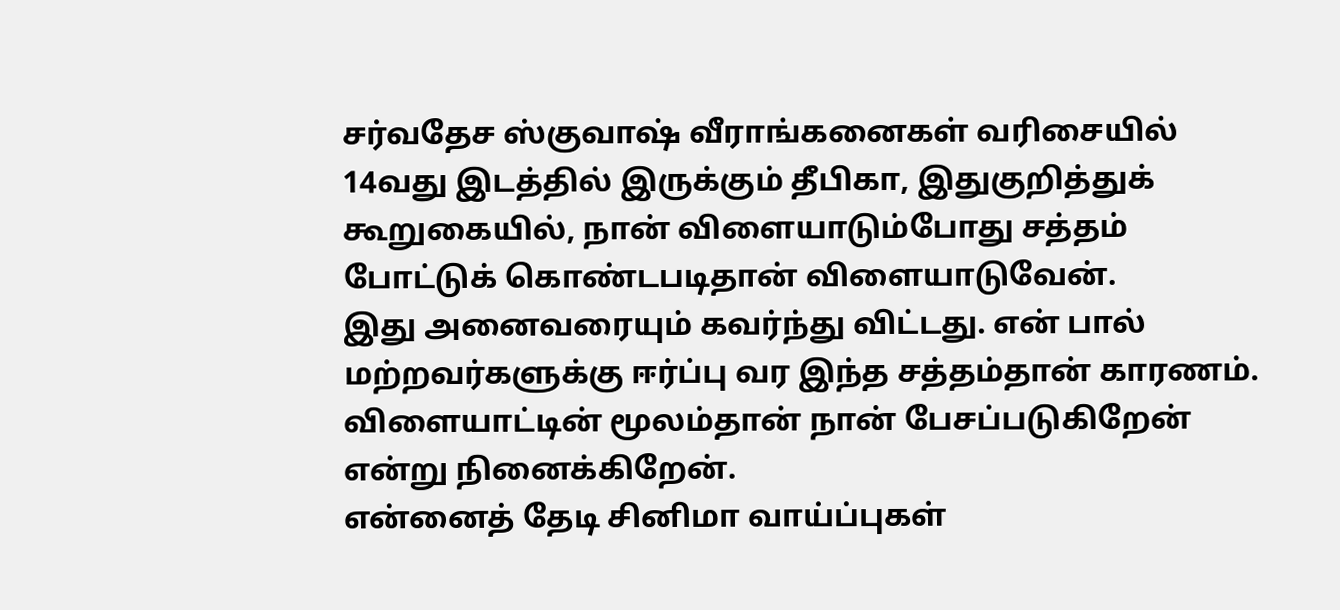சர்வதேச ஸ்குவாஷ் வீராங்கனைகள் வரிசையில் 14வது இடத்தில் இருக்கும் தீபிகா, இதுகுறித்துக் கூறுகையில், நான் விளையாடும்போது சத்தம் போட்டுக் கொண்டபடிதான் விளையாடுவேன்.
இது அனைவரையும் கவர்ந்து விட்டது. என் பால் மற்றவர்களுக்கு ஈர்ப்பு வர இந்த சத்தம்தான் காரணம். விளையாட்டின் மூலம்தான் நான் பேசப்படுகிறேன் என்று நினைக்கிறேன்.
என்னைத் தேடி சினிமா வாய்ப்புகள்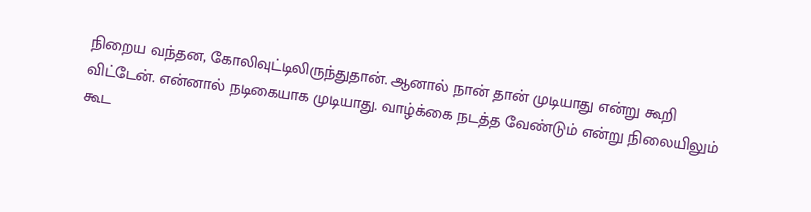நிறைய வந்தன, கோலிவுட்டிலிருந்துதான். ஆனால் நான் தான் முடியாது என்று கூறி விட்டேன். என்னால் நடிகையாக முடியாது. வாழ்க்கை நடத்த வேண்டும் என்று நிலையிலும் கூட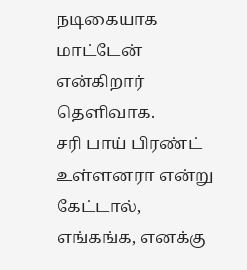நடிகையாக மாட்டேன் என்கிறார் தெளிவாக.
சரி பாய் பிரண்ட் உள்ளனரா என்று கேட்டால், எங்கங்க, எனக்கு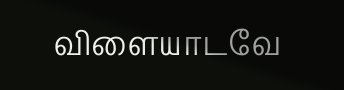விளையாடவே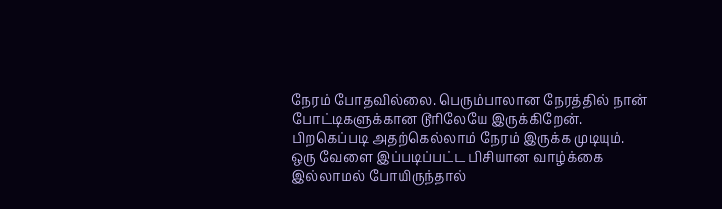நேரம் போதவில்லை. பெரும்பாலான நேரத்தில் நான் போட்டிகளுக்கான டூரிலேயே இருக்கிறேன். பிறகெப்படி அதற்கெல்லாம் நேரம் இருக்க முடியும்.
ஒரு வேளை இப்படிப்பட்ட பிசியான வாழ்க்கை இல்லாமல் போயிருந்தால்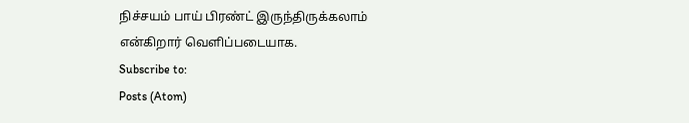நிச்சயம் பாய் பிரண்ட் இருந்திருக்கலாம் என்கிறார் வெளிப்படையாக.
Subscribe to:
Posts (Atom)